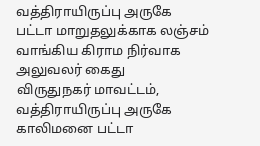வத்திராயிருப்பு அருகே பட்டா மாறுதலுக்காக லஞ்சம் வாங்கிய கிராம நிர்வாக அலுவலர் கைது
விருதுநகர் மாவட்டம், வத்திராயிருப்பு அருகே காலிமனை பட்டா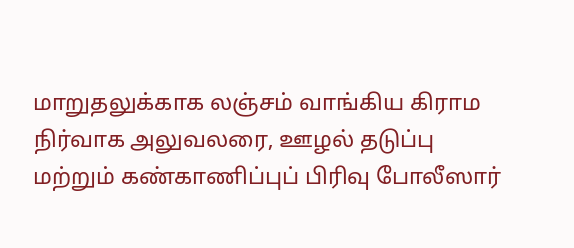மாறுதலுக்காக லஞ்சம் வாங்கிய கிராம நிர்வாக அலுவலரை, ஊழல் தடுப்பு மற்றும் கண்காணிப்புப் பிரிவு போலீஸார்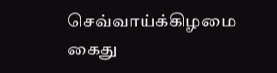செவ்வாய்க்கிழமை கைது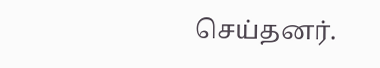செய்தனர்.